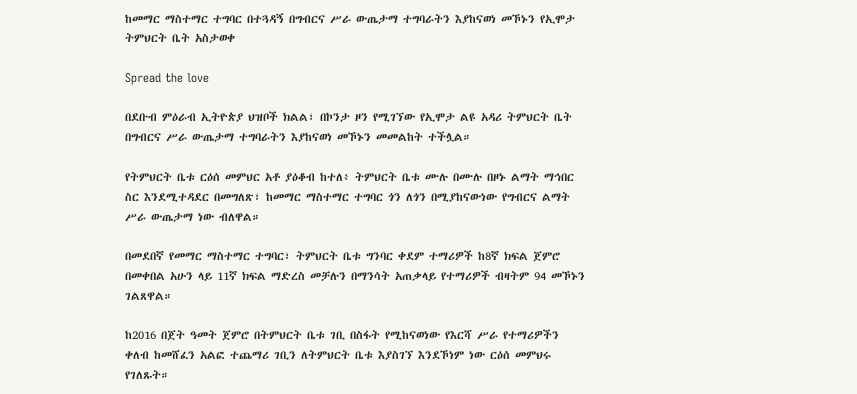ከመማር ማስተማር ተግባር በተጓዳኝ በግብርና ሥራ ውጤታማ ተግባራትን እያከናወነ መኾኑን የኢሞታ ትምህርት ቤት አስታወቀ

Spread the love

በደቡብ ምዕራብ ኢትዮጵያ ህዝቦች ክልል፣ በኮንታ ዞን የሚገኘው የኢሞታ ልዩ አዳሪ ትምህርት ቤት በግብርና ሥራ ውጤታማ ተግባራትን እያከናወነ መኾኑን መመልከት ተችሏል።

የትምህርት ቤቱ ርዕሰ መምህር አቶ ያዕቆብ ከተለ፥ ትምህርት ቤቱ ሙሉ በሙሉ በዞኑ ልማት ማኅበር ስር እንደሚተዳደር በመግለጽ፣ ከመማር ማስተማር ተግባር ጎን ለጎን በሚያከናውነው የግብርና ልማት ሥራ ውጤታማ ነው ብለዋል።

በመደበኛ የመማር ማስተማር ተግባር፣ ትምህርት ቤቱ ግንባር ቀደም ተማሪዎች ከ8ኛ ክፍል ጀምሮ በመቀበል አሁን ላይ 11ኛ ክፍል ማድረስ መቻሉን በማንሳት አጠቃላይ የተማሪዎች ብዛትም 94 መኾኑን ገልጸዋል።

ከ2016 በጀት ዓመት ጀምሮ በትምህርት ቤቱ ገቢ በስፋት የሚከናወነው የእርሻ ሥራ የተማሪዎችን ቀለብ ከመሸፈን አልፎ ተጨማሪ ገቢን ለትምህርት ቤቱ እያስገኘ እንደኾነም ነው ርዕሰ መምህሩ የገለጹት።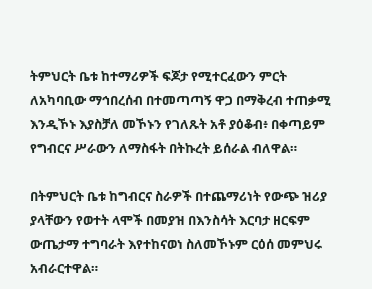ትምህርት ቤቱ ከተማሪዎች ፍጆታ የሚተርፈውን ምርት ለአካባቢው ማኅበረሰብ በተመጣጣኝ ዋጋ በማቅረብ ተጠቃሚ እንዲኾኑ እያስቻለ መኾኑን የገለጹት አቶ ያዕቆብ፥ በቀጣይም የግብርና ሥራውን ለማስፋት በትኩረት ይሰራል ብለዋል።

በትምህርት ቤቱ ከግብርና ስራዎች በተጨማሪነት የውጭ ዝሪያ ያላቸውን የወተት ላሞች በመያዝ በእንስሳት እርባታ ዘርፍም ውጤታማ ተግባራት እየተከናወነ ስለመኾኑም ርዕሰ መምህሩ አብራርተዋል።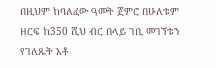በዚህም ከባለፈው ዓመት ጀምሮ በሁለቱም ዘርፍ ከ350 ሺህ ብር በላይ ገቢ መገኘቱን የገለጹት አቶ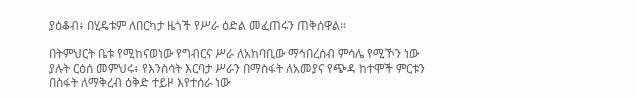ያዕቆብ፥ በሂዴቱም ለበርካታ ዜጎች የሥራ ዕድል መፈጠሩን ጠቅሰዋል።

በትምህርት ቤቱ የሚከናወነው የግብርና ሥራ ለአከባቢው ማኅበረሰብ ምሳሌ የሚኾን ነው ያሉት ርዕሰ መምህሩ፥ የእንስሳት እርባታ ሥራን በማስፋት ለአመያና የጭዳ ከተሞች ምርቱን በስፋት ለማቅረብ ዕቅድ ተይዞ እየተሰራ ነው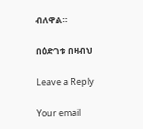ብለዋል።

በዕድገቱ በዛብህ

Leave a Reply

Your email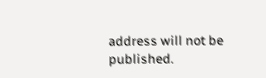address will not be published.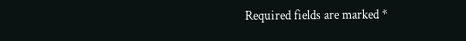Required fields are marked *